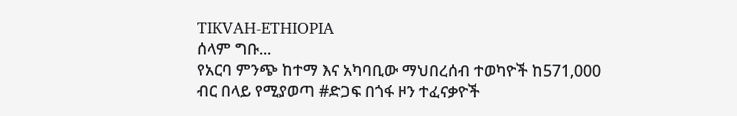TIKVAH-ETHIOPIA
ሰላም ግቡ...
የአርባ ምንጭ ከተማ እና አካባቢው ማህበረሰብ ተወካዮች ከ571,000 ብር በላይ የሚያወጣ #ድጋፍ በጎፋ ዞን ተፈናቃዮች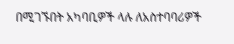በሚገኙበት አካባቢዎች ላሉ ለአስተባባሪዎች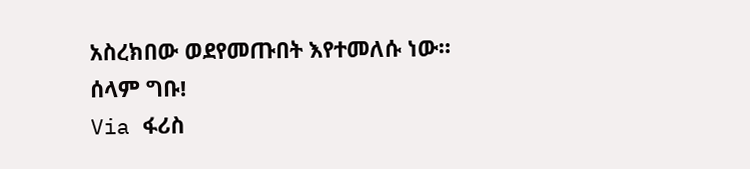አስረክበው ወደየመጡበት እየተመለሱ ነው። ሰላም ግቡ!
Via ፋሪስ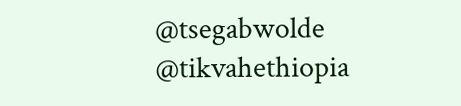@tsegabwolde
@tikvahethiopia